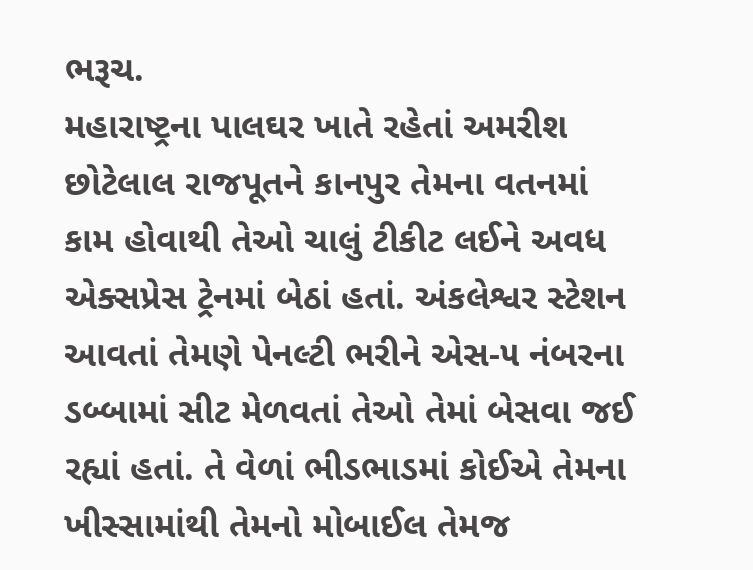ભરૂચ.
મહારાષ્ટ્રના પાલઘર ખાતે રહેતાં અમરીશ છોટેલાલ રાજપૂતને કાનપુર તેમના વતનમાં કામ હોવાથી તેઓ ચાલું ટીકીટ લઈને અવધ એક્સપ્રેસ ટ્રેનમાં બેઠાં હતાં. અંકલેશ્વર સ્ટેશન આવતાં તેમણે પેનલ્ટી ભરીને એસ-૫ નંબરના ડબ્બામાં સીટ મેળવતાં તેઓ તેમાં બેસવા જઈ રહ્યાં હતાં. તે વેળાં ભીડભાડમાં કોઈએ તેમના ખીસ્સામાંથી તેમનો મોબાઈલ તેમજ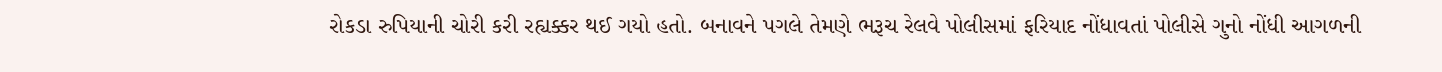રોકડા રુપિયાની ચોરી કરી રહ્યક્કર થઈ ગયો હતો. બનાવને પગલે તેમણે ભરૂચ રેલવે પોલીસમાં ફરિયાદ નોંધાવતાં પોલીસે ગુનો નોંધી આગળની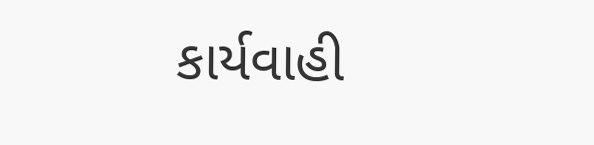કાર્યવાહી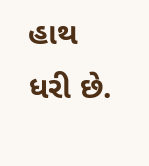હાથ ધરી છે.